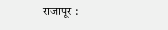राजापूर :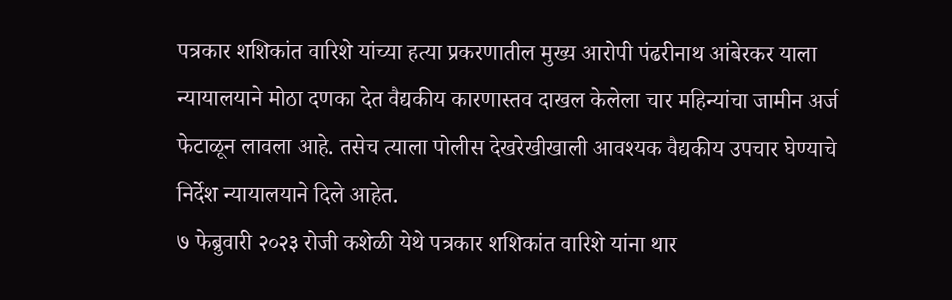पत्रकार शशिकांत वारिशे यांच्या हत्या प्रकरणातील मुख्य आरोपी पंढरीनाथ आंबेरकर याला न्यायालयाने मोठा दणका देत वैद्यकीय कारणास्तव दाखल केलेला चार महिन्यांचा जामीन अर्ज फेटाळून लावला आहे. तसेच त्याला पोलीस देखरेखीखाली आवश्यक वैद्यकीय उपचार घेण्याचे निर्देश न्यायालयाने दिले आहेत.
७ फेब्रुवारी २०२३ रोजी कशेळी येथे पत्रकार शशिकांत वारिशे यांना थार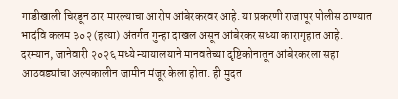गाडीखाली चिरडून ठार मारल्याचा आरोप आंबेरकरवर आहे. या प्रकरणी राजापूर पोलीस ठाण्यात भादंवि कलम ३०२ (हत्या) अंतर्गत गुन्हा दाखल असून आंबेरकर सध्या कारागृहात आहे.
दरम्यान, जानेवारी २०२६ मध्ये न्यायालयाने मानवतेच्या दृष्टिकोनातून आंबेरकरला सहा आठवड्यांचा अल्पकालीन जामीन मंजूर केला होता. ही मुदत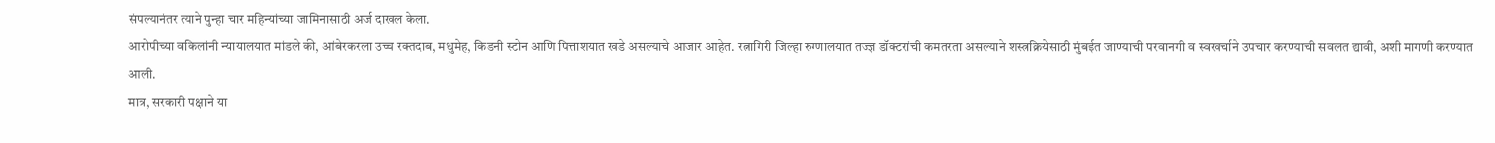संपल्यानंतर त्याने पुन्हा चार महिन्यांच्या जामिनासाठी अर्ज दाखल केला.
आरोपीच्या वकिलांनी न्यायालयात मांडले की, आंबेरकरला उच्च रक्तदाब, मधुमेह, किडनी स्टोन आणि पित्ताशयात खडे असल्याचे आजार आहेत. रत्नागिरी जिल्हा रुग्णालयात तज्ज्ञ डॉक्टरांची कमतरता असल्याने शस्त्रक्रियेसाठी मुंबईत जाण्याची परवानगी व स्वखर्चाने उपचार करण्याची सवलत द्यावी, अशी मागणी करण्यात आली.
मात्र, सरकारी पक्षाने या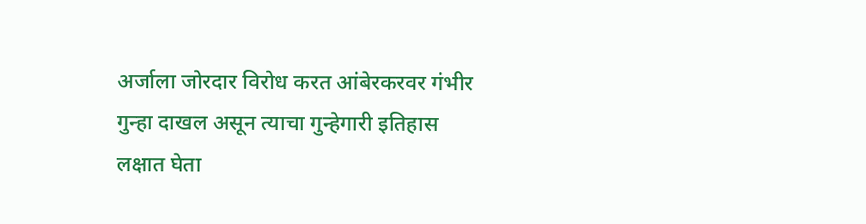अर्जाला जोरदार विरोध करत आंबेरकरवर गंभीर गुन्हा दाखल असून त्याचा गुन्हेगारी इतिहास लक्षात घेता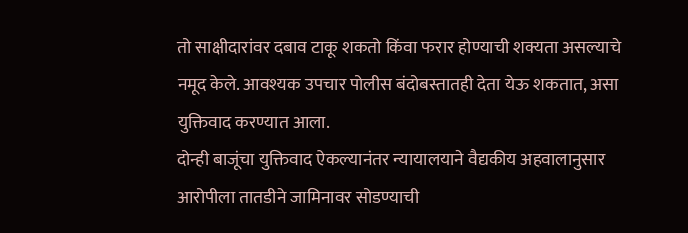तो साक्षीदारांवर दबाव टाकू शकतो किंवा फरार होण्याची शक्यता असल्याचे नमूद केले. आवश्यक उपचार पोलीस बंदोबस्तातही देता येऊ शकतात, असा युक्तिवाद करण्यात आला.
दोन्ही बाजूंचा युक्तिवाद ऐकल्यानंतर न्यायालयाने वैद्यकीय अहवालानुसार आरोपीला तातडीने जामिनावर सोडण्याची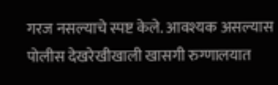गरज नसल्याचे स्पष्ट केले. आवश्यक असल्यास पोलीस देखरेखीखाली खासगी रुग्णालयात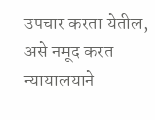उपचार करता येतील, असे नमूद करत न्यायालयाने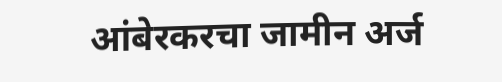आंबेरकरचा जामीन अर्ज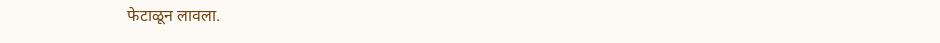फेटाळून लावला.